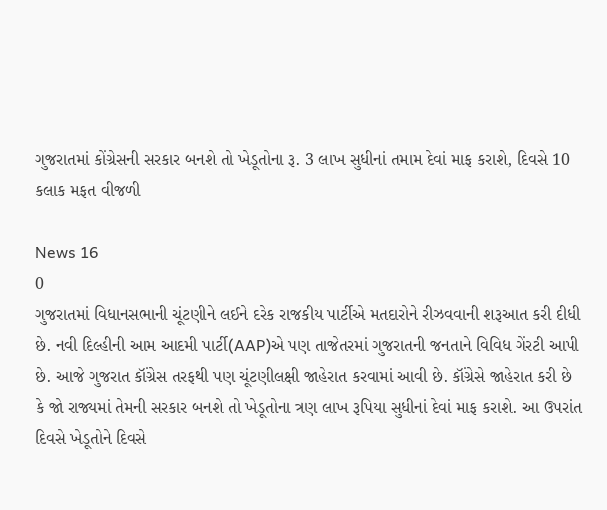ગુજરાતમાં કોંગ્રેસની સરકાર બનશે તો ખેડૂતોના રૂ. 3 લાખ સુધીનાં તમામ દેવાં માફ કરાશે, દિવસે 10 કલાક મફત વીજળી

News 16
0
ગુજરાતમાં વિધાનસભાની ચૂંટણીને લઈને દરેક રાજકીય પાર્ટીએ મતદારોને રીઝવવાની શરૂઆત કરી દીધી છે. નવી દિલ્હીની આમ આદમી પાર્ટી(AAP)એ પણ તાજેતરમાં ગુજરાતની જનતાને વિવિધ ગેંરટી આપી છે. આજે ગુજરાત કૉંગ્રેસ તરફથી પણ ચૂંટણીલક્ષી જાહેરાત કરવામાં આવી છે. કૉંગ્રેસે જાહેરાત કરી છે કે જો રાજ્યમાં તેમની સરકાર બનશે તો ખેડૂતોના ત્રણ લાખ રૂપિયા સુધીનાં દેવાં માફ કરાશે. આ ઉપરાંત દિવસે ખેડૂતોને દિવસે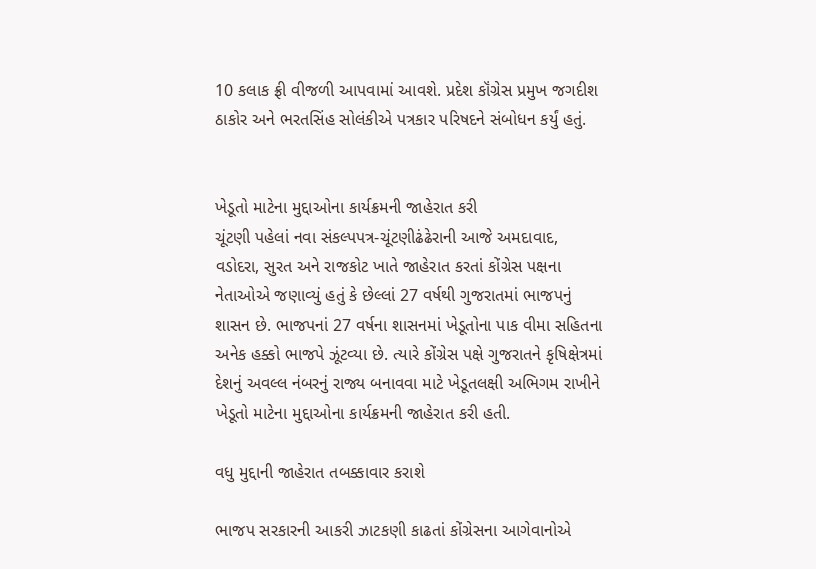10 કલાક ફ્રી વીજળી આપવામાં આવશે. પ્રદેશ કૉંગ્રેસ પ્રમુખ જગદીશ ઠાકોર અને ભરતસિંહ સોલંકીએ પત્રકાર પરિષદને સંબોધન કર્યું હતું.


ખેડૂતો માટેના મુદ્દાઓના કાર્યક્રમની જાહેરાત કરી
ચૂંટણી પહેલાં નવા સંકલ્‍પપત્ર-ચૂંટણીઢંઢેરાની આજે અમદાવાદ, વડોદરા, સુરત અને રાજકોટ ખાતે જાહેરાત કરતાં કોંગ્રેસ પક્ષના નેતાઓએ જણાવ્‍યું હતું કે છેલ્‍લાં 27 વર્ષથી ગુજરાતમાં ભાજપનું શાસન છે. ભાજપનાં 27 વર્ષના શાસનમાં ખેડૂતોના પાક વીમા સહિતના અનેક હક્કો ભાજપે ઝૂંટવ્‍યા છે. ત્‍યારે કોંગ્રેસ પક્ષે ગુજરાતને કૃષિક્ષેત્રમાં દેશનું અવલ્‍લ નંબરનું રાજ્ય બનાવવા માટે ખેડૂતલક્ષી અભિગમ રાખીને ખેડૂતો માટેના મુદ્દાઓના કાર્યક્રમની જાહેરાત કરી હતી.

વધુ મુદ્દાની જાહેરાત તબક્કાવાર કરાશે

ભાજપ સરકારની આકરી ઝાટકણી કાઢતાં કોંગ્રેસના આગેવાનોએ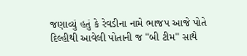જણાવ્‍યું હતું કે રેવડીના નામે ભાજપ આજે પોતે દિલ્‍હીથી આવેલી પોતાની જ ''બી ટીમ'' સાથે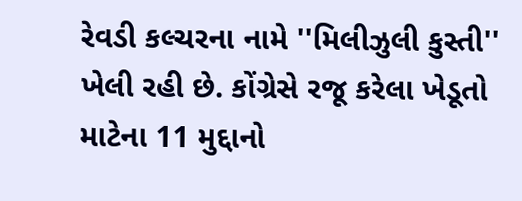રેવડી કલ્‍ચરના નામે ''મિલીઝુલી કુસ્‍તી'' ખેલી રહી છે. કોંગ્રેસે રજૂ કરેલા ખેડૂતો માટેના 11 મુદ્દાનો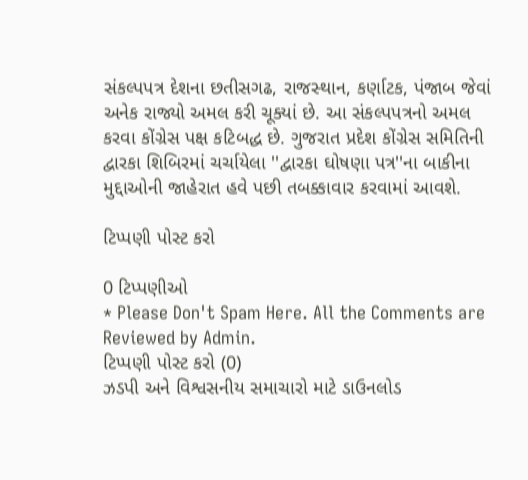સંકલ્‍પપત્ર દેશના છતીસગઢ, રાજસ્‍થાન, કર્ણાટક, પંજાબ જેવાં અનેક રાજ્યો અમલ કરી ચૂક્યાં છે. આ સંકલ્‍પપત્રનો અમલ કરવા કોંગ્રેસ પક્ષ કટિબદ્ધ છે. ગુજરાત પ્રદેશ કોંગ્રેસ સમિતિની દ્વારકા શિબિરમાં ચર્ચાયેલા ''દ્વારકા ઘોષણા પત્ર''ના બાકીના મુદ્દાઓની જાહેરાત હવે પછી તબક્કાવાર કરવામાં આવશે.

ટિપ્પણી પોસ્ટ કરો

0 ટિપ્પણીઓ
* Please Don't Spam Here. All the Comments are Reviewed by Admin.
ટિપ્પણી પોસ્ટ કરો (0)
ઝડપી અને વિશ્વસનીય સમાચારો માટે ડાઉનલોડ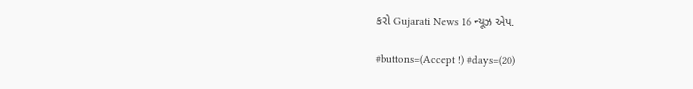કરો Gujarati News 16 ન્યૂઝ એપ.

#buttons=(Accept !) #days=(20)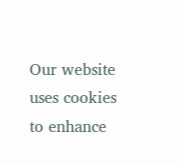Our website uses cookies to enhance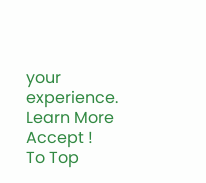your experience. Learn More
Accept !
To Top